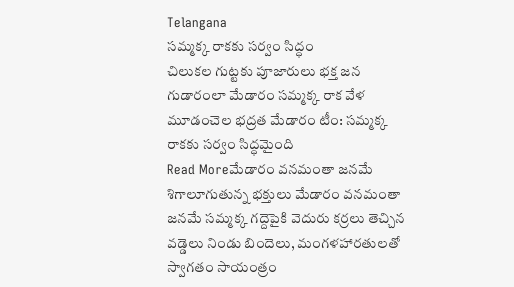Telangana
సమ్మక్క రాకకు సర్వం సిద్ధం
చిలుకల గుట్టకు పూజారులు భక్త జన గుడారంలా మేడారం సమ్మక్క రాక వేళ మూడంచెల భద్రత మేడారం టీం: సమ్మక్క రాకకు సర్వం సిద్ధమైంది
Read Moreమేడారం వనమంతా జనమే
శిగాలూగుతున్న భక్తులు మేడారం వనమంతా జనమే సమ్మక్క గద్దెపైకి వెదురు కర్రలు తెచ్చిన వడ్డెలు నిండు బిందెలు, మంగళహారతులతో స్వాగతం సాయంత్రం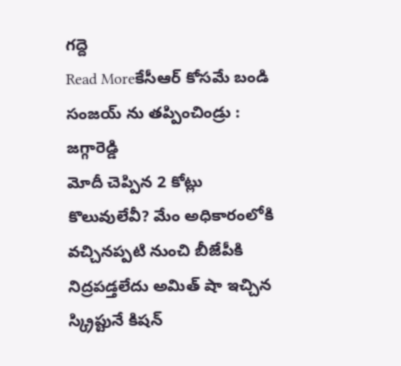గద్దె
Read Moreకేసీఆర్ కోసమే బండి సంజయ్ ను తప్పించిండ్రు : జగ్గారెడ్డి
మోదీ చెప్పిన 2 కోట్లు కొలువులేవీ? మేం అధికారంలోకి వచ్చినప్పటి నుంచి బీజేపీకి నిద్రపడ్తలేదు అమిత్ షా ఇచ్చిన స్క్రిప్టునే కిషన్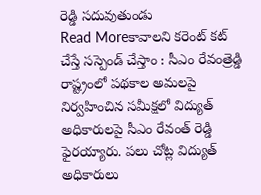రెడ్డి సదువుతుండు
Read Moreకావాలని కరెంట్ కట్ చేస్తే సస్పెండ్ చేస్తాం : సీఎం రేవంత్రెడ్డి
రాష్ట్రంలో పథకాల అమలపై నిర్వహించిన సమీక్షలో విద్యుత్ అధికారులపై సీఎం రేవంత్ రెడ్డి ఫైరయ్యారు. పలు చోట్ల విద్యుత్ అధికారులు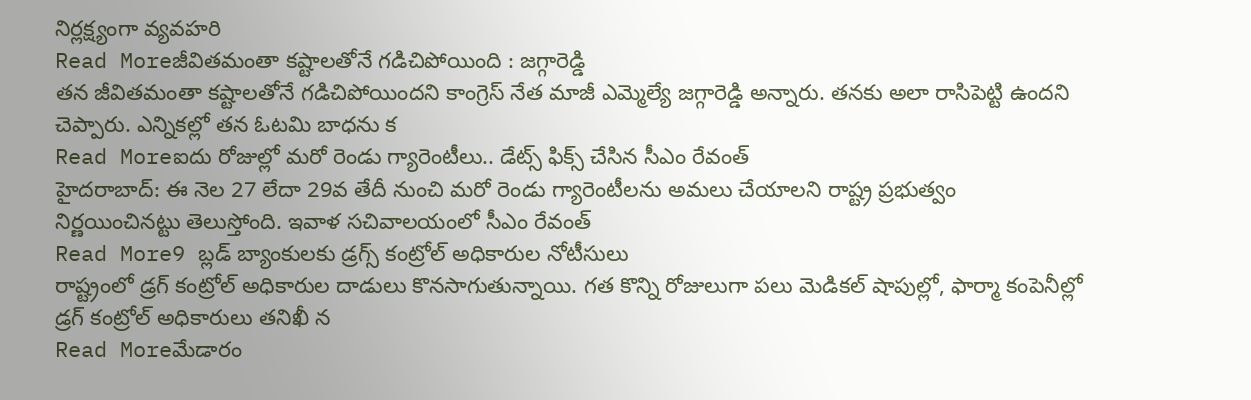నిర్లక్ష్యంగా వ్యవహరి
Read Moreజీవితమంతా కష్టాలతోనే గడిచిపోయింది : జగ్గారెడ్డి
తన జీవితమంతా కష్టాలతోనే గడిచిపోయిందని కాంగ్రెస్ నేత మాజీ ఎమ్మెల్యే జగ్గారెడ్డి అన్నారు. తనకు అలా రాసిపెట్టి ఉందని చెప్పారు. ఎన్నికల్లో తన ఓటమి బాధను క
Read Moreఐదు రోజుల్లో మరో రెండు గ్యారెంటీలు.. డేట్స్ ఫిక్స్ చేసిన సీఎం రేవంత్
హైదరాబాద్: ఈ నెల 27 లేదా 29వ తేదీ నుంచి మరో రెండు గ్యారెంటీలను అమలు చేయాలని రాష్ట్ర ప్రభుత్వం నిర్ణయించినట్టు తెలుస్తోంది. ఇవాళ సచివాలయంలో సీఎం రేవంత్
Read More9 బ్లడ్ బ్యాంకులకు డ్రగ్స్ కంట్రోల్ అధికారుల నోటీసులు
రాష్ట్రంలో డ్రగ్ కంట్రోల్ అధికారుల దాడులు కొనసాగుతున్నాయి. గత కొన్ని రోజులుగా పలు మెడికల్ షాపుల్లో, ఫార్మా కంపెనీల్లో డ్రగ్ కంట్రోల్ అధికారులు తనిఖీ న
Read Moreమేడారం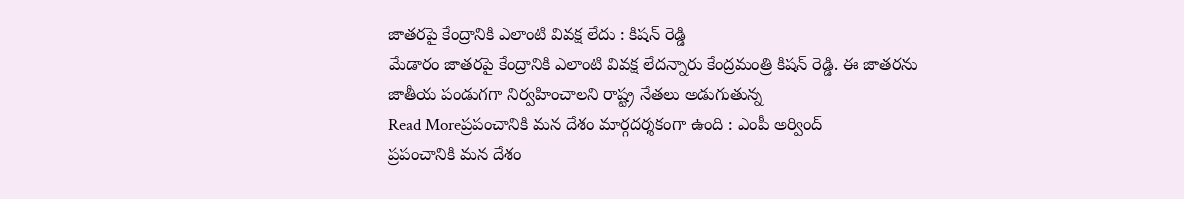జాతరపై కేంద్రానికి ఎలాంటి వివక్ష లేదు : కిషన్ రెడ్డి
మేడారం జాతరపై కేంద్రానికి ఎలాంటి వివక్ష లేదన్నారు కేంద్రమంత్రి కిషన్ రెడ్డి. ఈ జాతరను జాతీయ పండుగగా నిర్వహించాలని రాష్ట్ర నేతలు అడుగుతున్న
Read Moreప్రపంచానికి మన దేశం మార్గదర్శకంగా ఉంది : ఎంపీ అర్వింద్
ప్రపంచానికి మన దేశం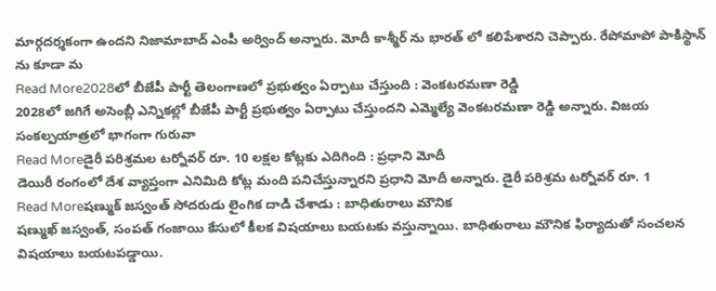మార్గదర్శకంగా ఉందని నిజామాబాద్ ఎంపీ అర్వింద్ అన్నారు. మోదీ కాశ్మీర్ ను భారత్ లో కలిపేశారని చెప్పారు. రేపోమాపో పాకిస్థాన్ ను కూడా మ
Read More2028లో బీజేపీ పార్టీ తెలంగాణలో ప్రభుత్వం ఏర్పాటు చేస్తుంది : వెంకటరమణా రెడ్డి
2028లో జగిగే అసెంబ్లీ ఎన్నికల్లో బీజేపీ పార్టీ ప్రభుత్వం ఏర్పాటు చేస్తుందని ఎమ్మెల్యే వెంకటరమణా రెడ్డి అన్నారు. విజయ సంకల్పయాత్రలో భాగంగా గురువా
Read Moreడైరీ పరిశ్రమల టర్నోవర్ రూ. 10 లక్షల కోట్లకు ఎదిగింది : ప్రధాని మోదీ
డెయిరీ రంగంలో దేశ వ్యాప్తంగా ఎనిమిది కోట్ల మంది పనిచేస్తున్నారని ప్రధాని మోదీ అన్నారు. డైరీ పరిశ్రమ టర్నోవర్ రూ. 1
Read Moreషణ్ముక్ జస్వంత్ సోదరుడు లైంగిక దాడి చేశాడు : బాధితురాలు మౌనిక
షణ్ముఖ్ జస్వంత్, సంపత్ గంజాయి కేసులో కీలక విషయాలు బయటకు వస్తున్నాయి. బాధితురాలు మౌనిక ఫిర్యాదుతో సంచలన విషయాలు బయటపడ్డాయి.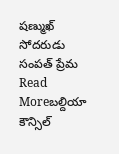షణ్ముఖ్ సోదరుడు సంపత్ ప్రేమ
Read Moreబల్దియా కౌన్సిల్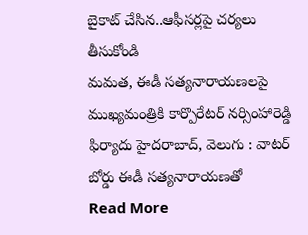బైకాట్ చేసిన..ఆఫీసర్లపై చర్యలు తీసుకోండి
మమత, ఈడీ సత్యనారాయణలపై ముఖ్యమంత్రికి కార్పొరేటర్ నర్సింహారెడ్డి ఫిర్యాదు హైదరాబాద్, వెలుగు : వాటర్ బోర్డు ఈడీ సత్యనారాయణతో
Read More